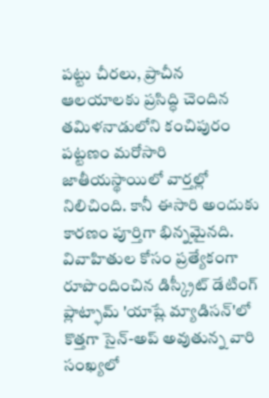పట్టు చీరలు, ప్రాచీన ఆలయాలకు ప్రసిద్ధి చెందిన తమిళనాడులోని కంచిపురం పట్టణం మరోసారి జాతీయస్థాయిలో వార్తల్లో నిలిచింది. కానీ ఈసారి అందుకు కారణం పూర్తిగా భిన్నమైనది. వివాహితుల కోసం ప్రత్యేకంగా రూపొందించిన డిస్క్రీట్ డేటింగ్ ప్లాట్ఫామ్ 'యాష్లే మ్యాడిసన్'లో కొత్తగా సైన్-అప్ అవుతున్న వారి సంఖ్యలో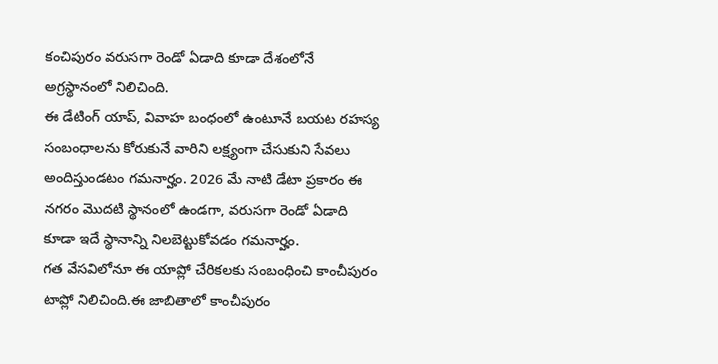కంచిపురం వరుసగా రెండో ఏడాది కూడా దేశంలోనే అగ్రస్థానంలో నిలిచింది.
ఈ డేటింగ్ యాప్, వివాహ బంధంలో ఉంటూనే బయట రహస్య సంబంధాలను కోరుకునే వారిని లక్ష్యంగా చేసుకుని సేవలు అందిస్తుండటం గమనార్హం. 2026 మే నాటి డేటా ప్రకారం ఈ నగరం మొదటి స్థానంలో ఉండగా, వరుసగా రెండో ఏడాది కూడా ఇదే స్థానాన్ని నిలబెట్టుకోవడం గమనార్హం.
గత వేసవిలోనూ ఈ యాప్లో చేరికలకు సంబంధించి కాంచీపురం టాప్లో నిలిచింది.ఈ జాబితాలో కాంచీపురం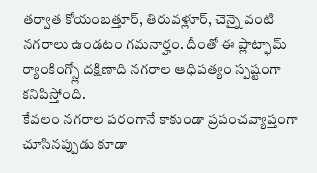తర్వాత కోయంబత్తూర్, తిరువళ్లూర్, చెన్నై వంటి నగరాలు ఉండటం గమనార్హం. దీంతో ఈ ప్లాట్ఫామ్ ర్యాంకింగ్స్లో దక్షిణాది నగరాల ఆధిపత్యం స్పష్టంగా కనిపిస్తోంది.
కేవలం నగరాల పరంగానే కాకుండా ప్రపంచవ్యాప్తంగా చూసినప్పుడు కూడా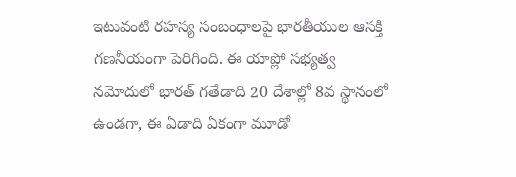ఇటువంటి రహస్య సంబంధాలపై భారతీయుల ఆసక్తి గణనీయంగా పెరిగింది. ఈ యాప్లో సభ్యత్వ నమోదులో భారత్ గతేడాది 20 దేశాల్లో 8వ స్థానంలో ఉండగా, ఈ ఏడాది ఏకంగా మూడో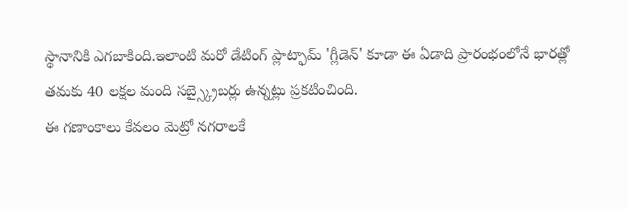స్థానానికి ఎగబాకింది.ఇలాంటి మరో డేటింగ్ ప్లాట్ఫామ్ 'గ్లీడెన్' కూడా ఈ ఏడాది ప్రారంభంలోనే భారత్లో తమకు 40 లక్షల మంది సబ్స్క్రైబర్లు ఉన్నట్లు ప్రకటించింది.
ఈ గణాంకాలు కేవలం మెట్రో నగరాలకే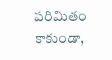పరిమితం కాకుండా,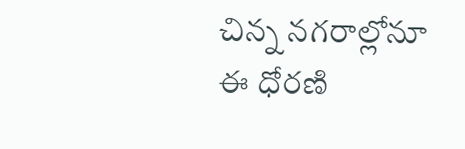చిన్న నగరాల్లోనూ ఈ ధోరణి